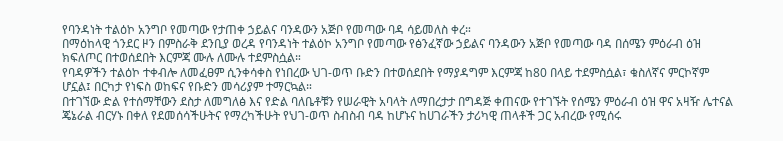የባንዳነት ተልዕኮ አንግቦ የመጣው የታጠቀ ኃይልና ባንዳውን አጅቦ የመጣው ባዳ ሳይመለስ ቀረ።
በማዕከላዊ ጎንደር ዞን በምስራቅ ደንቢያ ወረዳ የባንዳነት ተልዕኮ አንግቦ የመጣው የፅንፈኛው ኃይልና ባንዳውን አጅቦ የመጣው ባዳ በሰሜን ምዕራብ ዕዝ ክፍለጦር በተወሰደበት እርምጃ ሙሉ ለሙሉ ተደምስሷል።
የባዳዎችን ተልዕኮ ተቀብሎ ለመፈፀም ሲንቀሳቀስ የነበረው ህገ-ወጥ ቡድን በተወሰደበት የማያዳግም እርምጃ ከ80 በላይ ተደምስሷል፣ ቁስለኛና ምርኮኛም ሆኗል፤ በርካታ የነፍስ ወከፍና የቡድን መሳሪያም ተማርኳል።
በተገኘው ድል የተሰማቸውን ደስታ ለመግለፅ እና የድል ባለቤቶቹን የሠራዊት አባላት ለማበረታታ በግዳጅ ቀጠናው የተገኙት የሰሜን ምዕራብ ዕዝ ዋና አዛዥ ሌተናል ጄኔራል ብርሃኑ በቀለ የደመሰሳችሁትና የማረካችሁት የህገ-ወጥ ስብስብ ባዳ ከሆኑና ከሀገራችን ታሪካዊ ጠላቶች ጋር አብረው የሚሰሩ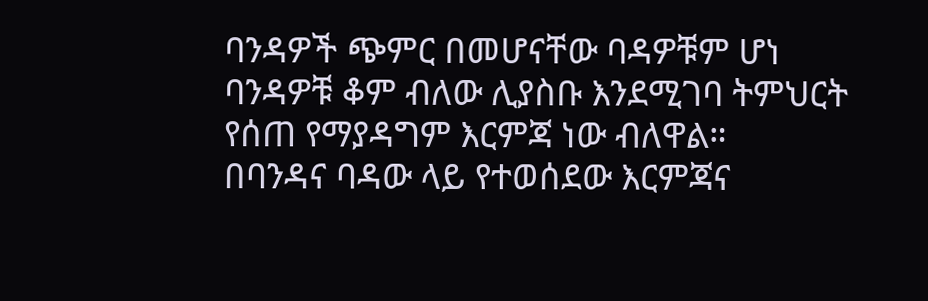ባንዳዎች ጭምር በመሆናቸው ባዳዎቹም ሆነ ባንዳዎቹ ቆም ብለው ሊያስቡ እንደሚገባ ትምህርት የሰጠ የማያዳግም እርምጃ ነው ብለዋል።
በባንዳና ባዳው ላይ የተወሰደው እርምጃና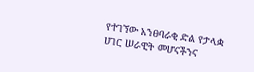የተገኘው አንፀባራቂ ድል የታላቋ ሀገር ሠራዊት መሆናችንና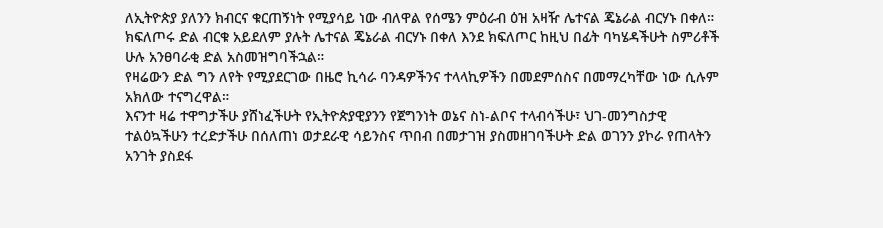ለኢትዮጵያ ያለንን ክብርና ቁርጠኝነት የሚያሳይ ነው ብለዋል የሰሜን ምዕራብ ዕዝ አዛዥ ሌተናል ጄኔራል ብርሃኑ በቀለ።
ክፍለጦሩ ድል ብርቁ አይደለም ያሉት ሌተናል ጄኔራል ብርሃኑ በቀለ እንደ ክፍለጦር ከዚህ በፊት ባካሄዳችሁት ስምሪቶች ሁሉ አንፀባራቂ ድል አስመዝግባችኋል።
የዛሬውን ድል ግን ለየት የሚያደርገው በዜሮ ኪሳራ ባንዳዎችንና ተላላኪዎችን በመደምሰስና በመማረካቸው ነው ሲሉም አክለው ተናግረዋል።
እናንተ ዛሬ ተዋግታችሁ ያሸነፈችሁት የኢትዮጵያዊያንን የጀግንነት ወኔና ስነ-ልቦና ተላብሳችሁ፣ ህገ-መንግስታዊ ተልዕኳችሁን ተረድታችሁ በሰለጠነ ወታደራዊ ሳይንስና ጥበብ በመታገዝ ያስመዘገባችሁት ድል ወገንን ያኮራ የጠላትን አንገት ያስደፋ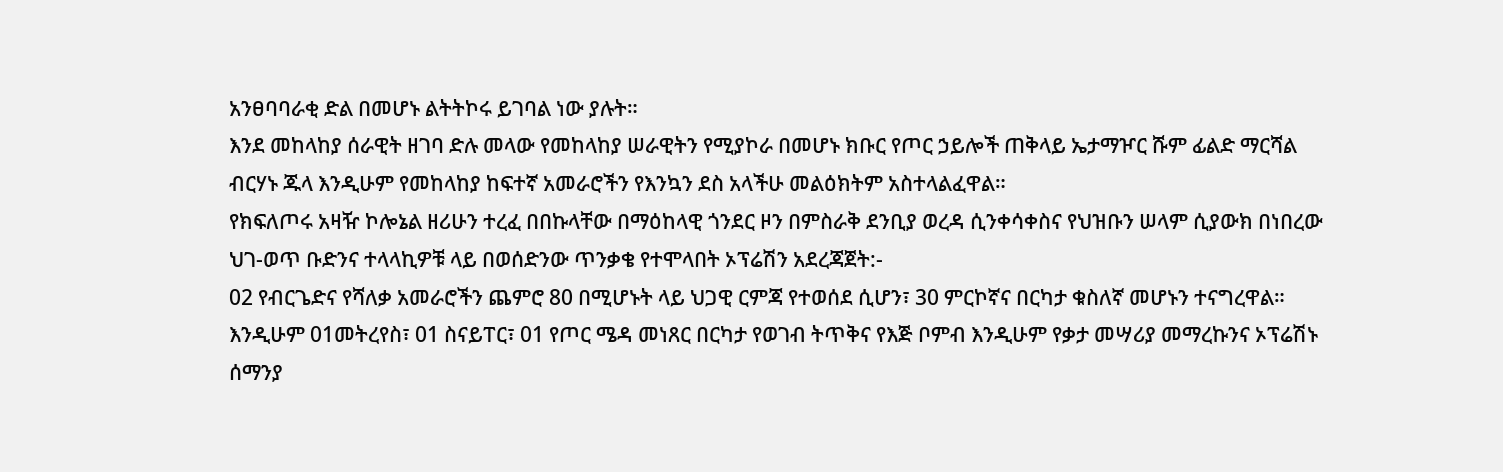አንፀባባራቂ ድል በመሆኑ ልትትኮሩ ይገባል ነው ያሉት።
እንደ መከላከያ ሰራዊት ዘገባ ድሉ መላው የመከላከያ ሠራዊትን የሚያኮራ በመሆኑ ክቡር የጦር ኃይሎች ጠቅላይ ኤታማዦር ሹም ፊልድ ማርሻል ብርሃኑ ጁላ እንዲሁም የመከላከያ ከፍተኛ አመራሮችን የእንኳን ደስ አላችሁ መልዕክትም አስተላልፈዋል።
የክፍለጦሩ አዛዥ ኮሎኔል ዘሪሁን ተረፈ በበኩላቸው በማዕከላዊ ጎንደር ዞን በምስራቅ ደንቢያ ወረዳ ሲንቀሳቀስና የህዝቡን ሠላም ሲያውክ በነበረው ህገ-ወጥ ቡድንና ተላላኪዎቹ ላይ በወሰድንው ጥንቃቄ የተሞላበት ኦፕሬሽን አደረጃጀት:-
02 የብርጌድና የሻለቃ አመራሮችን ጨምሮ 80 በሚሆኑት ላይ ህጋዊ ርምጃ የተወሰደ ሲሆን፣ 30 ምርኮኛና በርካታ ቁስለኛ መሆኑን ተናግረዋል።
እንዲሁም 01መትረየስ፣ 01 ስናይፐር፣ 01 የጦር ሜዳ መነጸር በርካታ የወገብ ትጥቅና የእጅ ቦምብ እንዲሁም የቃታ መሣሪያ መማረኩንና ኦፕሬሽኑ ሰማንያ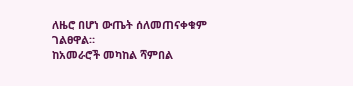ለዜሮ በሆነ ውጤት ሰለመጠናቀቁም ገልፀዋል።
ከአመራሮች መካከል ሻምበል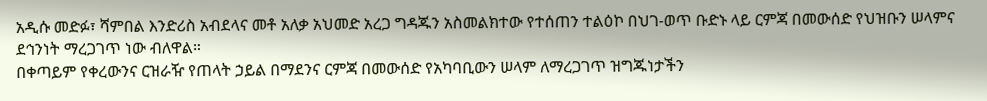አዲሱ መድፉ፣ ሻምበል እንድሪስ አብደላና መቶ አለቃ አህመድ አረጋ ግዳጁን አስመልክተው የተሰጠን ተልዕኮ በህገ-ወጥ ቡድኑ ላይ ርምጃ በመውሰድ የህዝቡን ሠላምና ደኅንነት ማረጋገጥ ነው ብለዋል።
በቀጣይም የቀረውንና ርዝራዥ የጠላት ኃይል በማደንና ርምጃ በመውሰድ የአካባቢውን ሠላም ለማረጋገጥ ዝግጁነታችን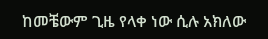ከመቼውም ጊዜ የላቀ ነው ሲሉ አክለው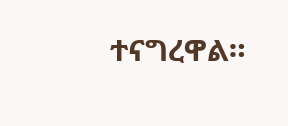ተናግረዋል።